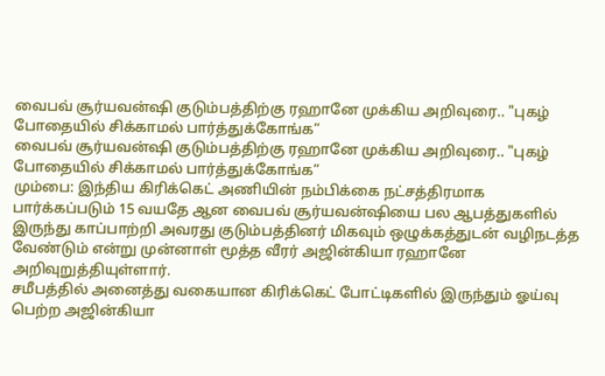வைபவ் சூர்யவன்ஷி குடும்பத்திற்கு ரஹானே முக்கிய அறிவுரை.. "புகழ் போதையில் சிக்காமல் பார்த்துக்கோங்க”
வைபவ் சூர்யவன்ஷி குடும்பத்திற்கு ரஹானே முக்கிய அறிவுரை.. "புகழ் போதையில் சிக்காமல் பார்த்துக்கோங்க”
மும்பை: இந்திய கிரிக்கெட் அணியின் நம்பிக்கை நட்சத்திரமாக பார்க்கப்படும் 15 வயதே ஆன வைபவ் சூர்யவன்ஷியை பல ஆபத்துகளில் இருந்து காப்பாற்றி அவரது குடும்பத்தினர் மிகவும் ஒழுக்கத்துடன் வழிநடத்த வேண்டும் என்று முன்னாள் மூத்த வீரர் அஜின்கியா ரஹானே அறிவுறுத்தியுள்ளார்.
சமீபத்தில் அனைத்து வகையான கிரிக்கெட் போட்டிகளில் இருந்தும் ஓய்வு பெற்ற அஜின்கியா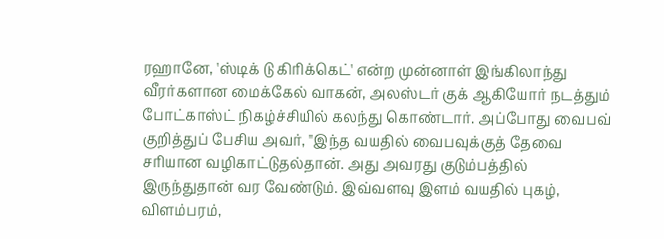ரஹானே, 'ஸ்டிக் டு கிரிக்கெட்' என்ற முன்னாள் இங்கிலாந்து வீரர்களான மைக்கேல் வாகன், அலஸ்டர் குக் ஆகியோர் நடத்தும் போட்காஸ்ட் நிகழ்ச்சியில் கலந்து கொண்டார். அப்போது வைபவ் குறித்துப் பேசிய அவர், "இந்த வயதில் வைபவுக்குத் தேவை சரியான வழிகாட்டுதல்தான். அது அவரது குடும்பத்தில் இருந்துதான் வர வேண்டும். இவ்வளவு இளம் வயதில் புகழ், விளம்பரம்,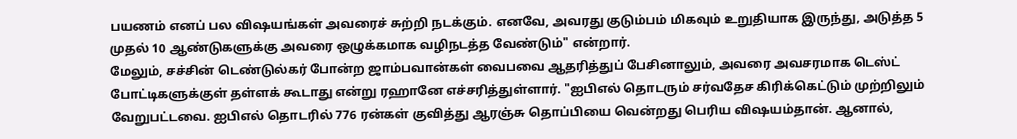பயணம் எனப் பல விஷயங்கள் அவரைச் சுற்றி நடக்கும். எனவே, அவரது குடும்பம் மிகவும் உறுதியாக இருந்து, அடுத்த 5 முதல் 10 ஆண்டுகளுக்கு அவரை ஒழுக்கமாக வழிநடத்த வேண்டும்" என்றார்.
மேலும், சச்சின் டெண்டுல்கர் போன்ற ஜாம்பவான்கள் வைபவை ஆதரித்துப் பேசினாலும், அவரை அவசரமாக டெஸ்ட் போட்டிகளுக்குள் தள்ளக் கூடாது என்று ரஹானே எச்சரித்துள்ளார். "ஐபிஎல் தொடரும் சர்வதேச கிரிக்கெட்டும் முற்றிலும் வேறுபட்டவை. ஐபிஎல் தொடரில் 776 ரன்கள் குவித்து ஆரஞ்சு தொப்பியை வென்றது பெரிய விஷயம்தான். ஆனால்,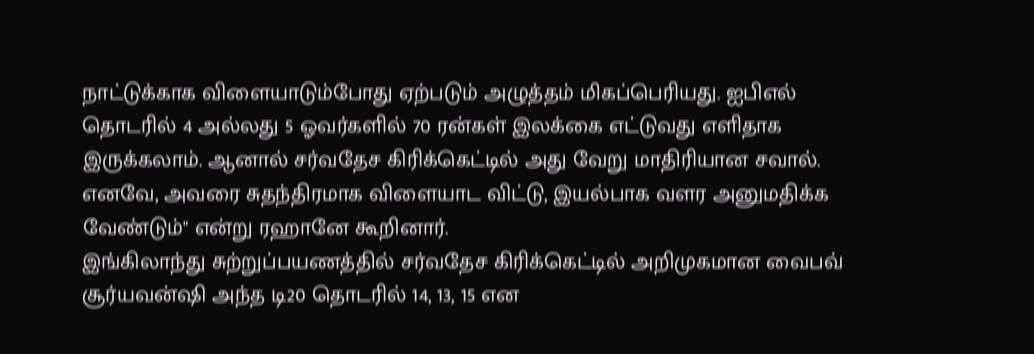நாட்டுக்காக விளையாடும்போது ஏற்படும் அழுத்தம் மிகப்பெரியது. ஐபிஎல் தொடரில் 4 அல்லது 5 ஓவர்களில் 70 ரன்கள் இலக்கை எட்டுவது எளிதாக இருக்கலாம். ஆனால் சர்வதேச கிரிக்கெட்டில் அது வேறு மாதிரியான சவால். எனவே, அவரை சுதந்திரமாக விளையாட விட்டு, இயல்பாக வளர அனுமதிக்க வேண்டும்" என்று ரஹானே கூறினார்.
இங்கிலாந்து சுற்றுப்பயணத்தில் சர்வதேச கிரிக்கெட்டில் அறிமுகமான வைபவ் சூர்யவன்ஷி அந்த டி20 தொடரில் 14, 13, 15 என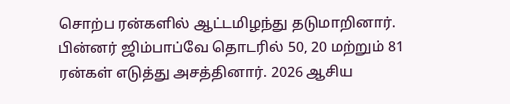சொற்ப ரன்களில் ஆட்டமிழந்து தடுமாறினார். பின்னர் ஜிம்பாப்வே தொடரில் 50, 20 மற்றும் 81 ரன்கள் எடுத்து அசத்தினார். 2026 ஆசிய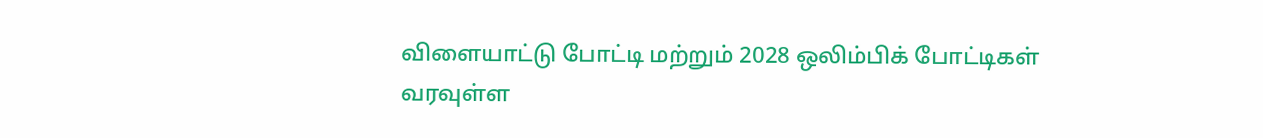விளையாட்டு போட்டி மற்றும் 2028 ஒலிம்பிக் போட்டிகள் வரவுள்ள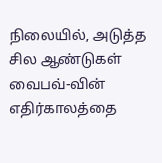நிலையில், அடுத்த சில ஆண்டுகள் வைபவ்-வின் எதிர்காலத்தை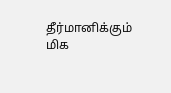தீர்மானிக்கும் மிக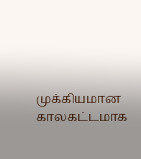முக்கியமான காலகட்டமாக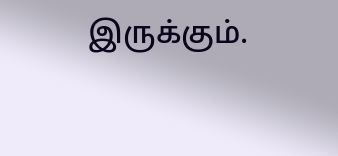இருக்கும்.